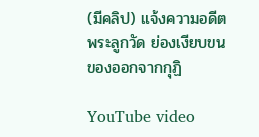(มีคลิป) แจ้งความอดีตพระลูกวัด ย่องเงียบขนของออกจากกุฏิ

YouTube video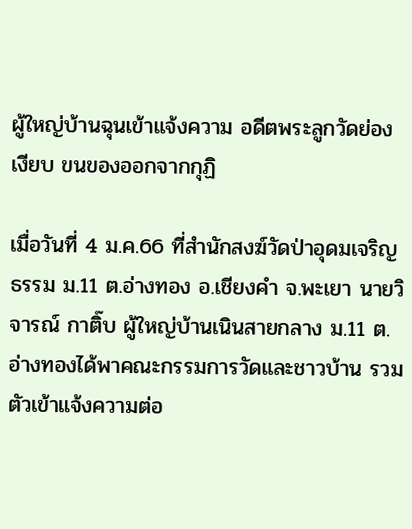ผู้ใหญ่บ้านฉุนเข้าแจ้งความ อดีตพระลูกวัดย่องเงียบ ขนของออกจากกุฏิ

เมื่อวันที่ 4 ม.ค.66 ที่สำนักสงฆ์วัดป่าอุดมเจริญธรรม ม.11 ต.อ่างทอง อ.เชียงคำ จ.พะเยา นายวิจารณ์ กาติ๊บ ผู้ใหญ่บ้านเนินสายกลาง ม.11 ต.อ่างทองได้พาคณะกรรมการวัดและชาวบ้าน รวมตัวเข้าแจ้งความต่อ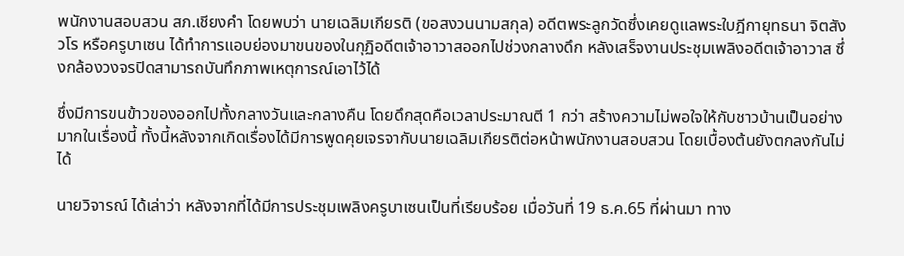พนักงานสอบสวน สภ.เชียงคำ โดยพบว่า นายเฉลิมเกียรติ (ขอสงวนนามสกุล) อดีตพระลูกวัดซึ่งเคยดูแลพระใบฎีกายุทธนา จิตสังวโร หรือครูบาเซน ได้ทำการแอบย่องมาขนของในกุฏิอดีตเจ้าอาวาสออกไปช่วงกลางดึก หลังเสร็จงานประชุมเพลิงอดีตเจ้าอาวาส ซึ่งกล้องวงจรปิดสามารถบันทึกภาพเหตุการณ์เอาไว้ได้

ชึ่งมีการขนข้าวของออกไปทั้งกลางวันและกลางคืน โดยดึกสุดคือเวลาประมาณตี 1 กว่า สร้างความไม่พอใจให้กับชาวบ้านเป็นอย่างมากในเรื่องนี้ ทั้งนี้หลังจากเกิดเรื่องได้มีการพูดคุยเจรจากับนายเฉลิมเกียรติต่อหน้าพนักงานสอบสวน โดยเบื้องต้นยังตกลงกันไม่ได้

นายวิจารณ์ ได้เล่าว่า หลังจากที่ได้มีการประชุมเพลิงครูบาเซนเป็นที่เรียบร้อย เมื่อวันที่ 19 ธ.ค.65 ที่ผ่านมา ทาง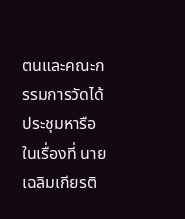ตนและคณะกรรมการวัดได้ประชุมหารือในเรื่องที่ นายเฉลิมเกียรติ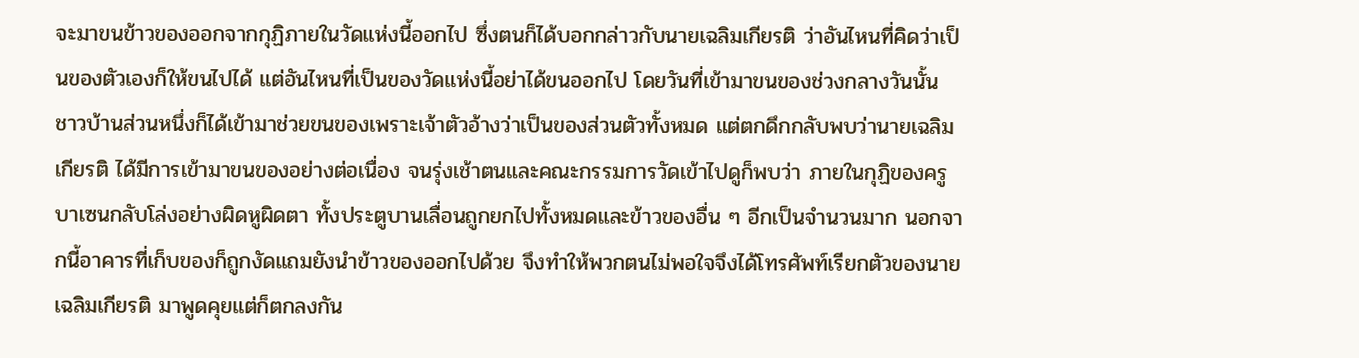จะมาขนข้าวของออกจากกุฏิภายในวัดแห่งนี้ออกไป ซึ่งตนก็ได้บอกกล่าวกับนายเฉลิมเกียรติ ว่าอันไหนที่คิดว่าเป็นของตัวเองก็ให้ขนไปได้ แต่อันไหนที่เป็นของวัดแห่งนี้อย่าได้ขนออกไป โดยวันที่เข้ามาขนของช่วงกลางวันนั้น ชาวบ้านส่วนหนึ่งก็ได้เข้ามาช่วยขนของเพราะเจ้าตัวอ้างว่าเป็นของส่วนตัวทั้งหมด แต่ตกดึกกลับพบว่านายเฉลิมเกียรติ ได้มีการเข้ามาขนของอย่างต่อเนื่อง จนรุ่งเช้าตนและคณะกรรมการวัดเข้าไปดูก็พบว่า ภายในกุฏิของครูบาเซนกลับโล่งอย่างผิดหูผิดตา ทั้งประตูบานเลื่อนถูกยกไปทั้งหมดและข้าวของอื่น ๆ อีกเป็นจำนวนมาก นอกจากนี้อาคารที่เก็บของก็ถูกงัดแถมยังนำข้าวของออกไปด้วย จึงทำให้พวกตนไม่พอใจจึงได้โทรศัพท์เรียกตัวของนายเฉลิมเกียรติ มาพูดคุยแต่ก็ตกลงกัน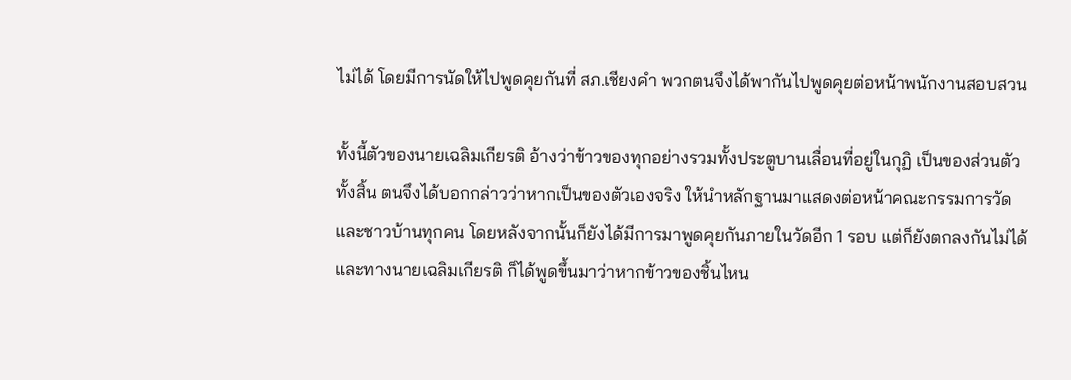ไม่ได้ โดยมีการนัดให้ไปพูดคุยกันที่ สภ.เชียงคำ พวกตนจึงได้พากันไปพูดคุยต่อหน้าพนักงานสอบสวน

ทั้งนี้ตัวของนายเฉลิมเกียรติ อ้างว่าข้าวของทุกอย่างรวมทั้งประตูบานเลื่อนที่อยู่ในกุฏิ เป็นของส่วนตัวทั้งสิ้น ตนจึงได้บอกกล่าวว่าหากเป็นของตัวเองจริง ให้นำหลักฐานมาแสดงต่อหน้าคณะกรรมการวัดและชาวบ้านทุกคน โดยหลังจากนั้นก็ยังได้มีการมาพูดคุยกันภายในวัดอีก 1 รอบ แต่ก็ยังตกลงกันไม่ได้และทางนายเฉลิมเกียรติ ก็ได้พูดขึ้นมาว่าหากข้าวของชิ้นไหน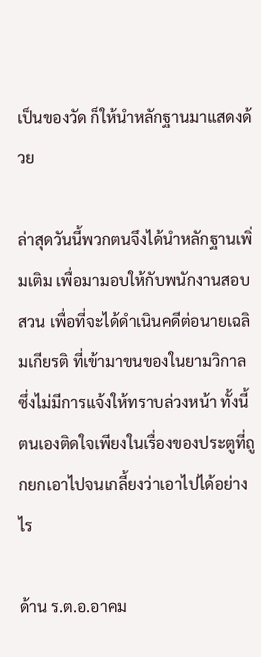เป็นของวัด ก็ให้นำหลักฐานมาแสดงด้วย

ล่าสุดวันนี้พวกตนจึงได้นำหลักฐานเพิ่มเติม เพื่อมามอบให้กับพนักงานสอบสวน เพื่อที่จะได้ดำเนินคดีต่อนายเฉลิมเกียรติ ที่เข้ามาขนของในยามวิกาล ซึ่งไม่มีการแจ้งให้ทราบล่วงหน้า ทั้งนี้ตนเองติดใจเพียงในเรื่องของประตูที่ถูกยกเอาไปจนเกลี้ยงว่าเอาไปได้อย่างไร

ด้าน ร.ต.อ.อาคม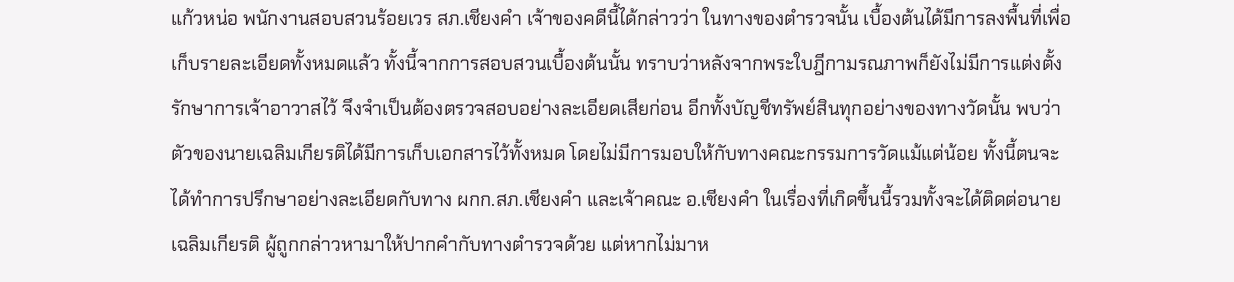แก้วหน่อ พนักงานสอบสวนร้อยเวร สภ.เชียงคำ เจ้าของคดีนี้ได้กล่าวว่า ในทางของตำรวจนั้น เบื้องต้นได้มีการลงพื้นที่เพื่อเก็บรายละเอียดทั้งหมดแล้ว ทั้งนี้จากการสอบสวนเบื้องต้นนั้น ทราบว่าหลังจากพระใบฎีกามรณภาพก็ยังไม่มีการแต่งตั้งรักษาการเจ้าอาวาสไว้ จึงจำเป็นต้องตรวจสอบอย่างละเอียดเสียก่อน อีกทั้งบัญชีทรัพย์สินทุกอย่างของทางวัดนั้น พบว่าตัวของนายเฉลิมเกียรติได้มีการเก็บเอกสารไว้ทั้งหมด โดยไม่มีการมอบให้กับทางคณะกรรมการวัดแม้แต่น้อย ทั้งนี้ตนจะได้ทำการปรึกษาอย่างละเอียดกับทาง ผกก.สภ.เชียงคำ และเจ้าคณะ อ.เชียงคำ ในเรื่องที่เกิดขึ้นนี้รวมทั้งจะได้ติดต่อนายเฉลิมเกียรติ ผู้ถูกกล่าวหามาให้ปากคำกับทางตำรวจด้วย แต่หากไม่มาห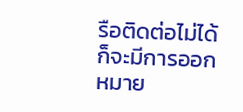รือติดต่อไม่ได้ ก็จะมีการออกหมาย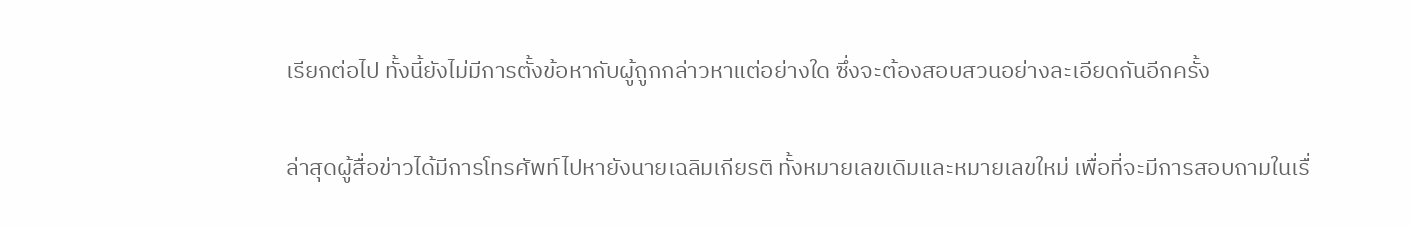เรียกต่อไป ทั้งนี้ยังไม่มีการตั้งข้อหากับผู้ถูกกล่าวหาแต่อย่างใด ซึ่งจะต้องสอบสวนอย่างละเอียดกันอีกครั้ง

ล่าสุดผู้สื่อข่าวได้มีการโทรศัพท์ไปหายังนายเฉลิมเกียรติ ทั้งหมายเลขเดิมและหมายเลขใหม่ เพื่อที่จะมีการสอบถามในเรื่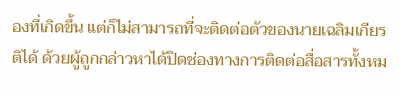องที่เกิดขึ้น แต่ก็ไม่สามารถที่จะติดต่อตัวของนายเฉลิมเกียรติได้ ด้วยผู้ถูกกล่าวหาได้ปิดช่องทางการติดต่อสื่อสารทั้งหม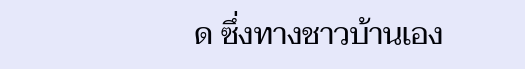ด ซึ่งทางชาวบ้านเอง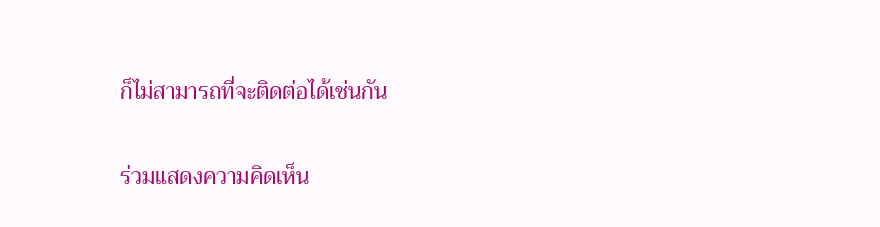ก็ไม่สามารถที่จะติดต่อได้เช่นกัน

ร่วมแสดงความคิดเห็น